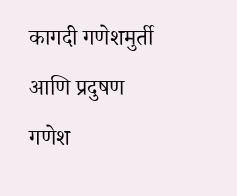कागदी गणेशमुर्ती आणि प्रदुषण
गणेश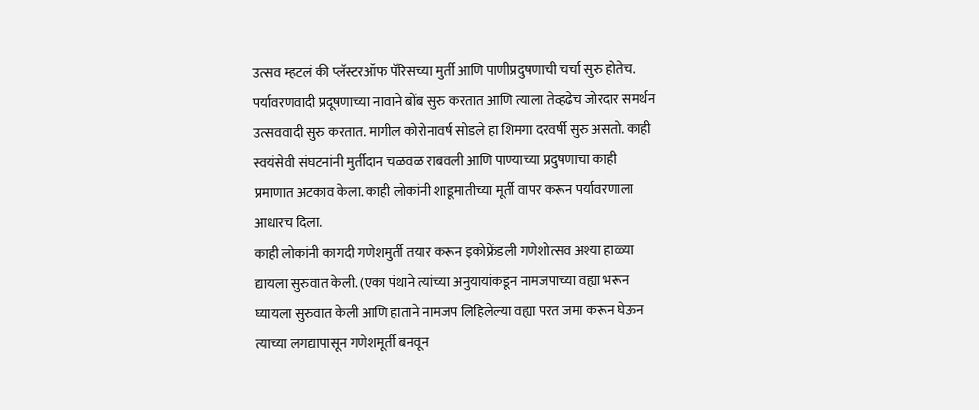उत्सव म्हटलं की प्लॅस्टरऑफ पॅरिसच्या मुर्ती आणि पाणीप्रदुषणाची चर्चा सुरु होतेच. पर्यावरणवादी प्रदूषणाच्या नावाने बोंब सुरु करतात आणि त्याला तेव्हढेच जोरदार समर्थन उत्सववादी सुरु करतात. मागील कोरोनावर्ष सोडले हा शिमगा दरवर्षी सुरु असतो. काही स्वयंसेवी संघटनांनी मुर्तीदान चळवळ राबवली आणि पाण्याच्या प्रदुषणाचा काही प्रमाणात अटकाव केला. काही लोकांनी शाडूमातीच्या मूर्ती वापर करून पर्यावरणाला आधारच दिला.
काही लोकांनी कागदी गणेशमुर्ती तयार करून इकोफ्रेंडली गणेशोत्सव अश्या हाळ्या द्यायला सुरुवात केली. (एका पंथाने त्यांच्या अनुयायांकडून नामजपाच्या वह्या भरून घ्यायला सुरुवात केली आणि हाताने नामजप लिहिलेल्या वह्या परत जमा करून घेऊन त्याच्या लगद्यापासून गणेशमूर्ती बनवून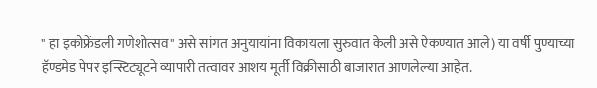" हा इकोफ्रेंडली गणेशोत्सव" असे सांगत अनुयायांना विकायला सुरुवात केली असे ऐकण्यात आले) या वर्षी पुण्याच्या हॅण्डमेड पेपर इन्स्टिट्यूटने व्यापारी तत्वावर आशय मूर्ती विक्रीसाठी बाजारात आणलेल्या आहेत.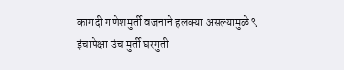कागदी गणेशमुर्ती वजनाने हलक्या असल्यामुळे ९ इंचापेक्षा उंच मुर्ती घरगुती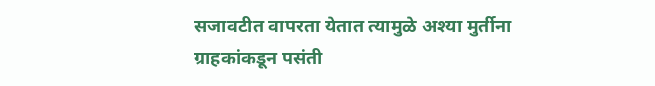सजावटीत वापरता येतात त्यामुळे अश्या मुर्तीना ग्राहकांकडून पसंती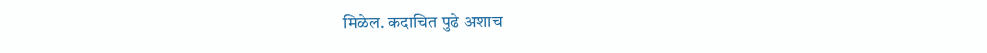मिळेल. कदाचित पुढे अशाच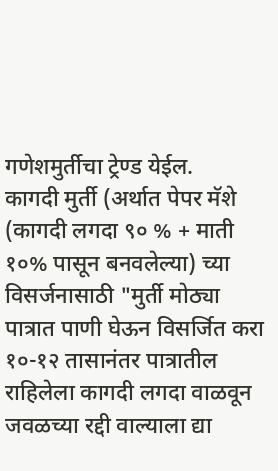गणेशमुर्तीचा ट्रेण्ड येईल.
कागदी मुर्ती (अर्थात पेपर मॅशे (कागदी लगदा ९० % + माती १०% पासून बनवलेल्या) च्या विसर्जनासाठी "मुर्ती मोठ्या पात्रात पाणी घेऊन विसर्जित करा १०-१२ तासानंतर पात्रातील राहिलेला कागदी लगदा वाळवून जवळच्या रद्दी वाल्याला द्या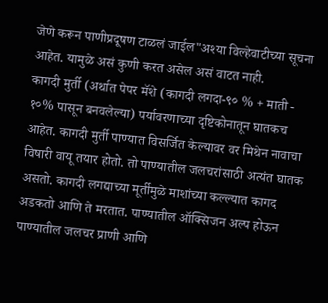जेणे करून पाणीप्रदूषण टाळलं जाईल"अश्या विल्हेवाटीच्या सूचना आहेत. यामुळे असं कुणी करत असेल असं वाटत नाही.
कागदी मुर्ती (अर्थात पेपर मॅशे (कागदी लगदा-९० % + माती - १०% पासून बनवलेल्या) पर्यावरणाच्या दृष्टिकोनातून घातकच आहेत. कागदी मुर्ती पाण्यात विसर्जित केल्यावर वर मिथेन नावाचा विषारी वायू तयार होतो. तो पाण्यातील जलचरांसाठी अत्यंत घातक असतो. कागदी लगद्याच्या मूर्तीमुळे माशांच्या कल्ल्यात कागद अडकतो आणि ते मरतात. पाण्यातील ऑक्सिजन अल्प होऊन पाण्यातील जलचर प्राणी आणि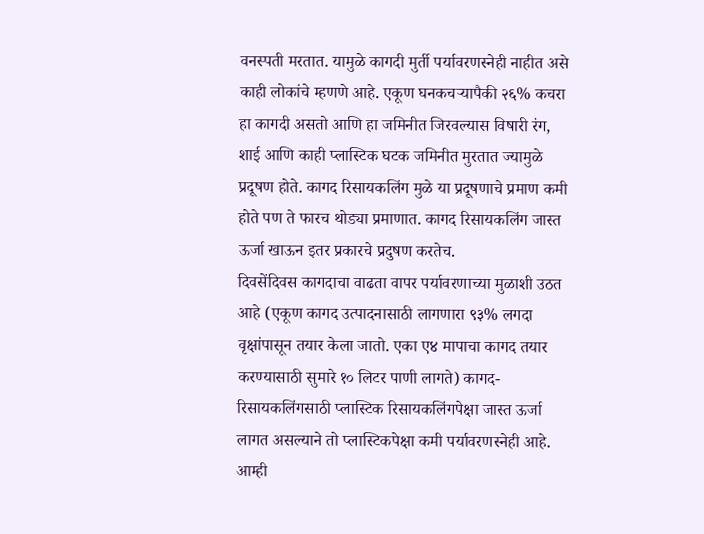वनस्पती मरतात. यामुळे कागदी मुर्ती पर्यावरणस्नेही नाहीत असे काही लोकांचे म्हणणे आहे. एकूण घनकचऱ्यापैकी २६% कचरा हा कागदी असतो आणि हा जमिनीत जिरवल्यास विषारी रंग, शाई आणि काही प्लास्टिक घटक जमिनीत मुरतात ज्यामुळे प्रदूषण होते. कागद रिसायकलिंग मुळे या प्रदूषणाचे प्रमाण कमी होते पण ते फारच थोड्या प्रमाणात. कागद रिसायकलिंग जास्त ऊर्जा खाऊन इतर प्रकारचे प्रदुषण करतेच.
दिवसेंदिवस कागदाचा वाढता वापर पर्यावरणाच्या मुळाशी उठत आहे (एकूण कागद उत्पादनासाठी लागणारा ९३% लगदा वृक्षांपासून तयार केला जातो. एका ए४ मापाचा कागद तयार करण्यासाठी सुमारे १० लिटर पाणी लागते) कागद-रिसायकलिंगसाठी प्लास्टिक रिसायकलिंगपेक्षा जास्त ऊर्जा लागत असल्याने तो प्लास्टिकपेक्षा कमी पर्यावरणस्नेही आहे.
आम्ही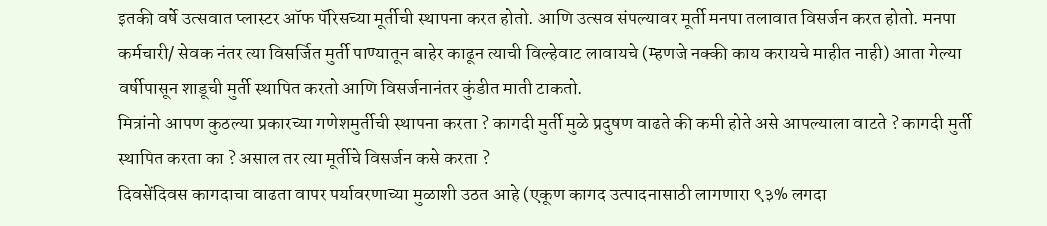इतकी वर्षे उत्सवात प्लास्टर ऑफ पॅरिसच्या मूर्तीची स्थापना करत होतो. आणि उत्सव संपल्यावर मूर्ती मनपा तलावात विसर्जन करत होतो. मनपा कर्मचारी/ सेवक नंतर त्या विसर्जित मुर्ती पाण्यातून बाहेर काढून त्याची विल्हेवाट लावायचे (म्हणजे नक्की काय करायचे माहीत नाही) आता गेल्या वर्षीपासून शाडूची मुर्ती स्थापित करतो आणि विसर्जनानंतर कुंडीत माती टाकतो.
मित्रांनो आपण कुठल्या प्रकारच्या गणेशमुर्तीची स्थापना करता ? कागदी मुर्ती मुळे प्रदुषण वाढते की कमी होते असे आपल्याला वाटते ? कागदी मुर्ती स्थापित करता का ? असाल तर त्या मूर्तीचे विसर्जन कसे करता ?
दिवसेंदिवस कागदाचा वाढता वापर पर्यावरणाच्या मुळाशी उठत आहे (एकूण कागद उत्पादनासाठी लागणारा ९३% लगदा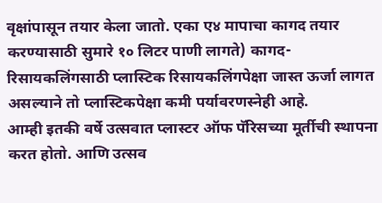वृक्षांपासून तयार केला जातो. एका ए४ मापाचा कागद तयार करण्यासाठी सुमारे १० लिटर पाणी लागते) कागद-रिसायकलिंगसाठी प्लास्टिक रिसायकलिंगपेक्षा जास्त ऊर्जा लागत असल्याने तो प्लास्टिकपेक्षा कमी पर्यावरणस्नेही आहे.
आम्ही इतकी वर्षे उत्सवात प्लास्टर ऑफ पॅरिसच्या मूर्तीची स्थापना करत होतो. आणि उत्सव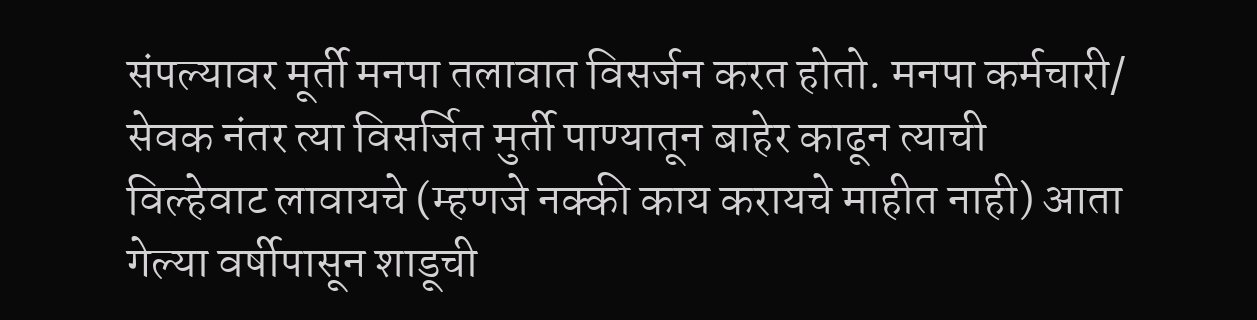संपल्यावर मूर्ती मनपा तलावात विसर्जन करत होतो. मनपा कर्मचारी/ सेवक नंतर त्या विसर्जित मुर्ती पाण्यातून बाहेर काढून त्याची विल्हेवाट लावायचे (म्हणजे नक्की काय करायचे माहीत नाही) आता गेल्या वर्षीपासून शाडूची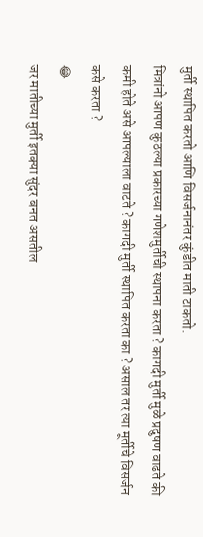मुर्ती स्थापित करतो आणि विसर्जनानंतर कुंडीत माती टाकतो.
मित्रांनो आपण कुठल्या प्रकारच्या गणेशमुर्तीची स्थापना करता ? कागदी मुर्ती मुळे प्रदुषण वाढते की कमी होते असे आपल्याला वाटते ? कागदी मुर्ती स्थापित करता का ? असाल तर त्या मूर्तीचे विसर्जन कसे करता ?
😂
जर मातीच्या मुर्ती इतक्या सुंदर बनत असतील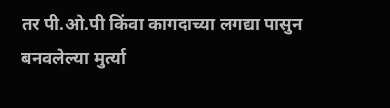तर पी.ओ.पी किंवा कागदाच्या लगद्या पासुन बनवलेल्या मुर्त्या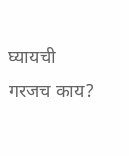घ्यायची गरजच काय?